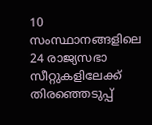10 സംസ്ഥാനങ്ങളിലെ 24 രാജ്യസഭാ സീറ്റുകളിലേക്ക് തിരഞ്ഞെടുപ്പ്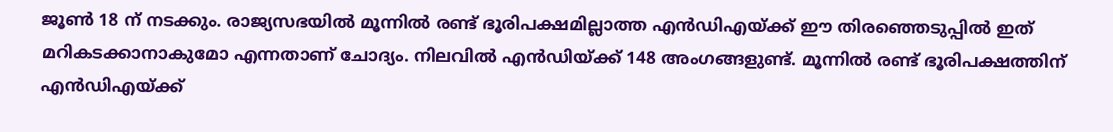ജൂണ്‍ 18 ന് നടക്കും. രാജ്യസഭയില്‍ മൂന്നില്‍ രണ്ട് ഭൂരിപക്ഷമില്ലാത്ത എന്‍ഡിഎയ്ക്ക് ഈ തിരഞ്ഞെടുപ്പില്‍ ഇത് മറികടക്കാനാകുമോ എന്നതാണ് ചോദ്യം. നിലവില്‍ എന്‍ഡിയ്ക്ക് 148 അംഗങ്ങളുണ്ട്. മൂന്നില്‍ രണ്ട് ഭൂരിപക്ഷത്തിന് എന്‍ഡിഎയ്ക്ക്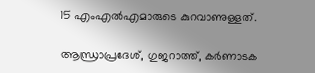15 എംഎല്‍എമാരുടെ കുറവാണുള്ളത്.

ആന്ധ്രാപ്രദേശ്, ഗുജറാത്ത്, കർണാടക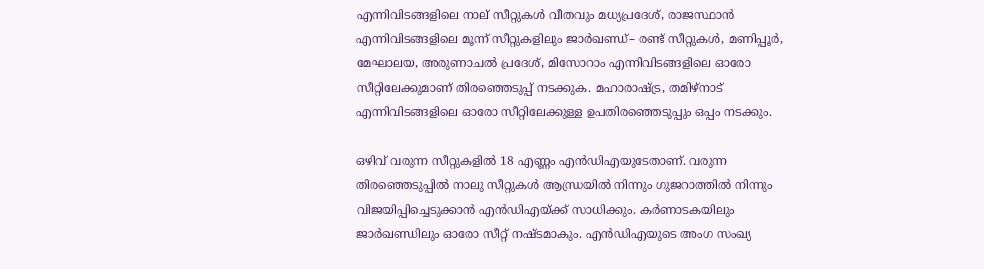എന്നിവിടങ്ങളിലെ നാല് സീറ്റുകൾ വീതവും മധ്യപ്രദേശ്, രാജസ്ഥാൻ എന്നിവിടങ്ങളിലെ മൂന്ന് സീറ്റുകളിലും ജാർഖണ്ഡ്– രണ്ട് സീറ്റുകൾ, മണിപ്പൂർ, മേഘാലയ, അരുണാചൽ പ്രദേശ്, മിസോറാം എന്നിവിടങ്ങളിലെ ഓരോ സീറ്റിലേക്കുമാണ് തിരഞ്ഞെടുപ്പ് നടക്കുക. മഹാരാഷ്ട്ര, തമിഴ്‌നാട് എന്നിവിടങ്ങളിലെ ഓരോ സീറ്റിലേക്കുള്ള ഉപതിരഞ്ഞെടുപ്പും ഒപ്പം നടക്കും.

ഒഴിവ് വരുന്ന സീറ്റുകളില്‍ 18 എണ്ണം എന്‍ഡിഎയുടേതാണ്. വരുന്ന തിരഞ്ഞെടുപ്പില്‍ നാലു സീറ്റുകള്‍ ആന്ധ്രയില്‍ നിന്നും ഗുജറാത്തില്‍ നിന്നും വിജയിപ്പിച്ചെടുക്കാന്‍ എന്‍ഡിഎയ്ക്ക് സാധിക്കും. കര്‍ണാടകയിലും ജാര്‍ഖണ്ഡിലും ഓരോ സീറ്റ് നഷ്ടമാകും. എന്‍ഡിഎയുടെ അംഗ സംഖ്യ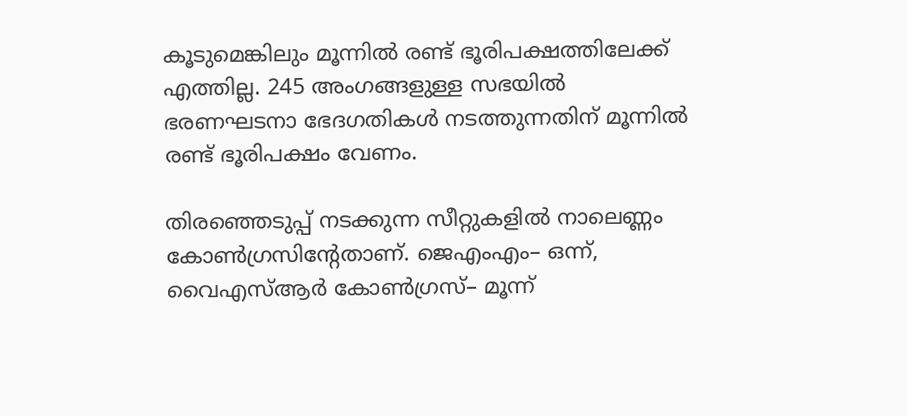കൂടുമെങ്കിലും മൂന്നില്‍ രണ്ട് ഭൂരിപക്ഷത്തിലേക്ക് എത്തില്ല. 245 അംഗങ്ങളുള്ള സഭയിൽ ഭരണഘടനാ ഭേദഗതികൾ നടത്തുന്നതിന് മൂന്നില്‍ രണ്ട് ഭൂരിപക്ഷം വേണം.

തിരഞ്ഞെടുപ്പ് നടക്കുന്ന സീറ്റുകളില്‍ നാലെണ്ണം കോണ്‍ഗ്രസിന്‍റേതാണ്. ജെഎംഎം– ഒന്ന്, വൈഎസ്ആർ കോൺഗ്രസ്– മൂന്ന്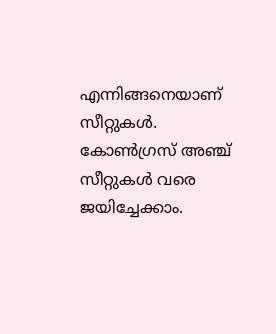എന്നിങ്ങനെയാണ് സീറ്റുകള്‍. കോൺഗ്രസ് അഞ്ച് സീറ്റുകള്‍ വരെ ജയിച്ചേക്കാം.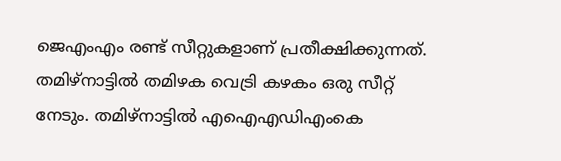ജെഎംഎം രണ്ട് സീറ്റുകളാണ് പ്രതീക്ഷിക്കുന്നത്. തമിഴ്‌നാട്ടിൽ തമിഴക വെട്രി കഴകം ഒരു സീറ്റ് നേടും. തമിഴ്നാട്ടിൽ എഐഎഡിഎംകെ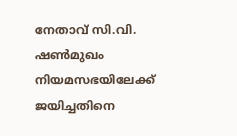നേതാവ് സി.വി. ഷൺമുഖം നിയമസഭയിലേക്ക് ജയിച്ചതിനെ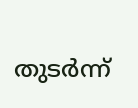തുടർന്ന്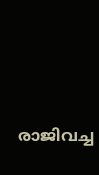രാജിവച്ച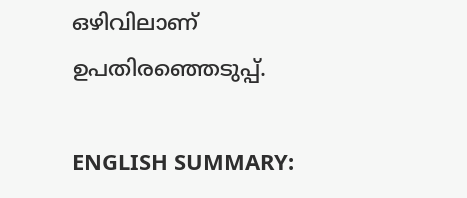ഒഴിവിലാണ് ഉപതിരഞ്ഞെടുപ്പ്.

ENGLISH SUMMARY: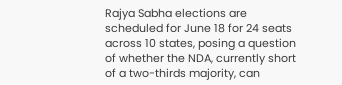Rajya Sabha elections are scheduled for June 18 for 24 seats across 10 states, posing a question of whether the NDA, currently short of a two-thirds majority, can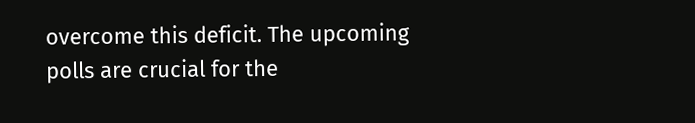overcome this deficit. The upcoming polls are crucial for the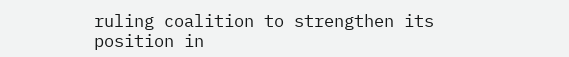ruling coalition to strengthen its position in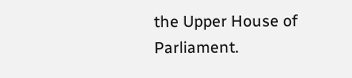the Upper House of Parliament.